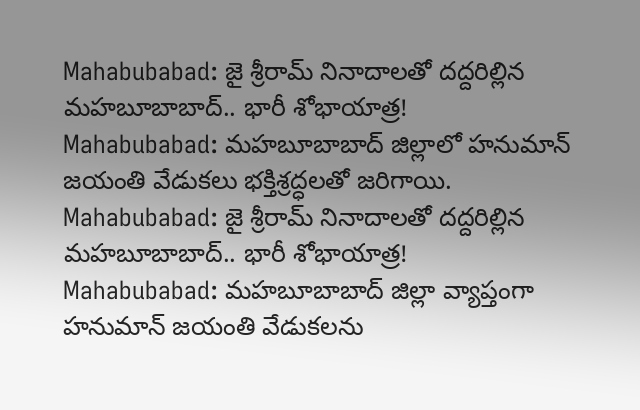Mahabubabad: జై శ్రీరామ్ నినాదాలతో దద్దరిల్లిన మహబూబాబాద్.. భారీ శోభాయాత్ర!
Mahabubabad: మహబూబాబాద్ జిల్లాలో హనుమాన్ జయంతి వేడుకలు భక్తిశ్రద్ధలతో జరిగాయి.
Mahabubabad: జై శ్రీరామ్ నినాదాలతో దద్దరిల్లిన మహబూబాబాద్.. భారీ శోభాయాత్ర!
Mahabubabad: మహబూబాబాద్ జిల్లా వ్యాప్తంగా హనుమాన్ జయంతి వేడుకలను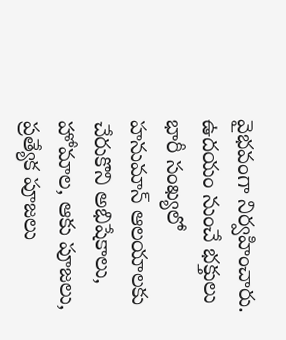వైభవంగా నిర్వహించారు. ఉదయం నుంచే భక్తులు భారీ సంఖ్యలో హనుమాన్ ఆలయాలకు చేరుకొని అభిషేకాలు, హోమాల, ఆకు పూజలు, ప్రత్యేక పూజలు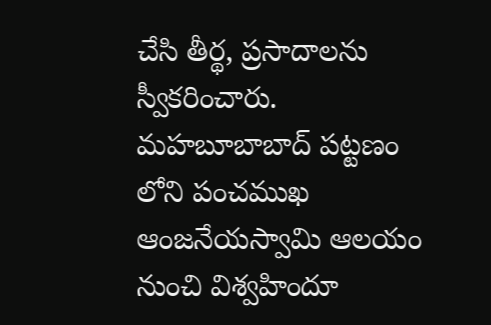చేసి తీర్థ, ప్రసాదాలను స్వీకరించారు. మహబూబాబాద్ పట్టణం లోని పంచముఖ ఆంజనేయస్వామి ఆలయం నుంచి విశ్వహిందూ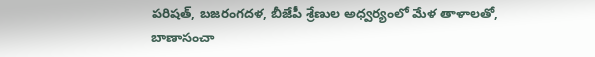పరిషత్, బజరంగదళ, బీజేపీ శ్రేణుల అధ్వర్యంలో మేళ తాళాలతో, బాణాసంచా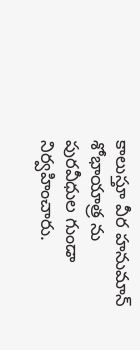కాలుస్తూ వీర హనుమాన్ శోభాయాత్ర ను పురవీధుల గుండా నిర్వహించారు.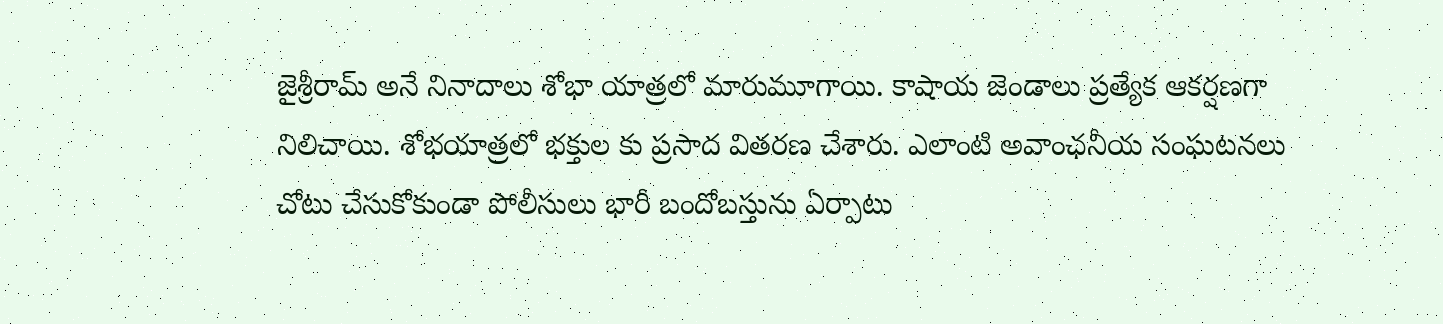జైశ్రీరామ్ అనే నినాదాలు శోభా యాత్రలో మారుమూగాయి. కాషాయ జెండాలు ప్రత్యేక ఆకర్షణగా నిలిచాయి. శోభయాత్రలో భక్తుల కు ప్రసాద వితరణ చేశారు. ఎలాంటి అవాంఛనీయ సంఘటనలు చోటు చేసుకోకుండా పోలీసులు భారీ బందోబస్తును ఏర్పాటు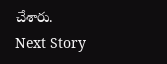చేశారు.
Next Story